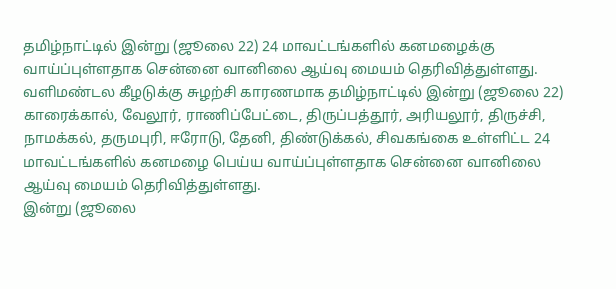தமிழ்நாட்டில் இன்று (ஜூலை 22) 24 மாவட்டங்களில் கனமழைக்கு வாய்ப்புள்ளதாக சென்னை வானிலை ஆய்வு மையம் தெரிவித்துள்ளது.
வளிமண்டல கீழடுக்கு சுழற்சி காரணமாக தமிழ்நாட்டில் இன்று (ஜூலை 22) காரைக்கால், வேலூர், ராணிப்பேட்டை, திருப்பத்தூர், அரியலூர், திருச்சி, நாமக்கல், தருமபுரி, ஈரோடு, தேனி, திண்டுக்கல், சிவகங்கை உள்ளிட்ட 24 மாவட்டங்களில் கனமழை பெய்ய வாய்ப்புள்ளதாக சென்னை வானிலை ஆய்வு மையம் தெரிவித்துள்ளது.
இன்று (ஜூலை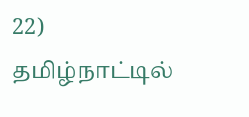22)
தமிழ்நாட்டில்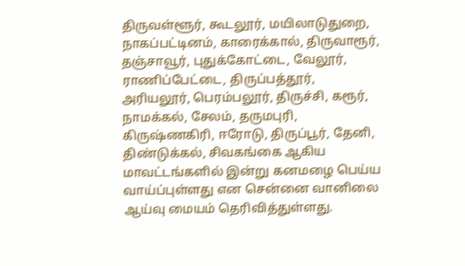திருவள்ளூர், கூடலூர், மயிலாடுதுறை, நாகப்பட்டினம், காரைக்கால், திருவாரூர், தஞ்சாவூர், புதுக்கோட்டை, வேலூர், ராணிப்பேட்டை, திருப்பத்தூர், அரியலூர், பெரம்பலூர், திருச்சி, கரூர், நாமக்கல், சேலம், தருமபுரி, கிருஷ்ணகிரி, ஈரோடு, திருப்பூர், தேனி, திண்டுக்கல், சிவகங்கை ஆகிய மாவட்டங்களில் இன்று கனமழை பெய்ய வாய்ப்புள்ளது என சென்னை வானிலை ஆய்வு மையம் தெரிவித்துள்ளது.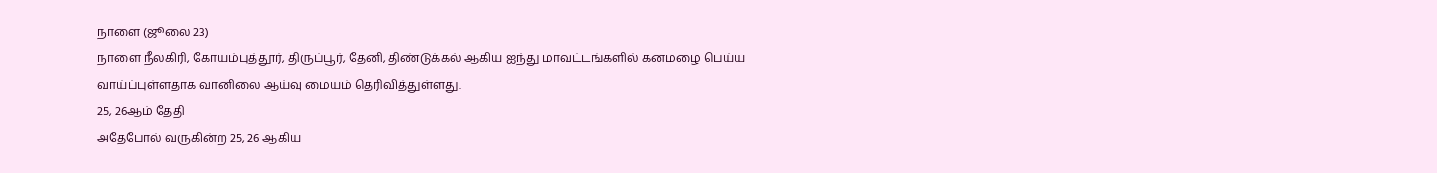நாளை (ஜூலை 23)
நாளை நீலகிரி, கோயம்புத்தூர், திருப்பூர், தேனி, திண்டுக்கல் ஆகிய ஐந்து மாவட்டங்களில் கனமழை பெய்ய வாய்ப்புள்ளதாக வானிலை ஆய்வு மையம் தெரிவித்துள்ளது.
25, 26ஆம் தேதி
அதேபோல் வருகின்ற 25, 26 ஆகிய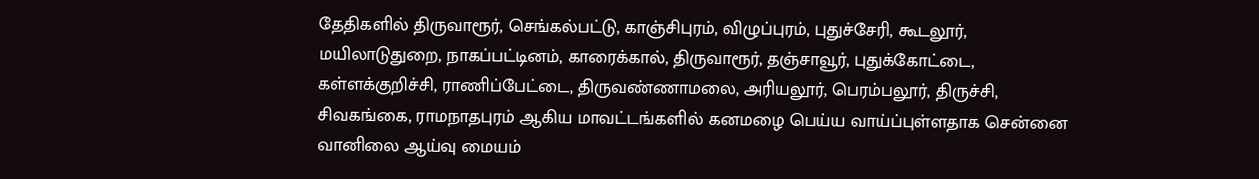தேதிகளில் திருவாரூர், செங்கல்பட்டு, காஞ்சிபுரம், விழுப்புரம், புதுச்சேரி, கூடலூர், மயிலாடுதுறை, நாகப்பட்டினம், காரைக்கால், திருவாரூர், தஞ்சாவூர், புதுக்கோட்டை, கள்ளக்குறிச்சி, ராணிப்பேட்டை, திருவண்ணாமலை, அரியலூர், பெரம்பலூர், திருச்சி, சிவகங்கை, ராமநாதபுரம் ஆகிய மாவட்டங்களில் கனமழை பெய்ய வாய்ப்புள்ளதாக சென்னை வானிலை ஆய்வு மையம்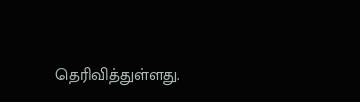தெரிவித்துள்ளது.